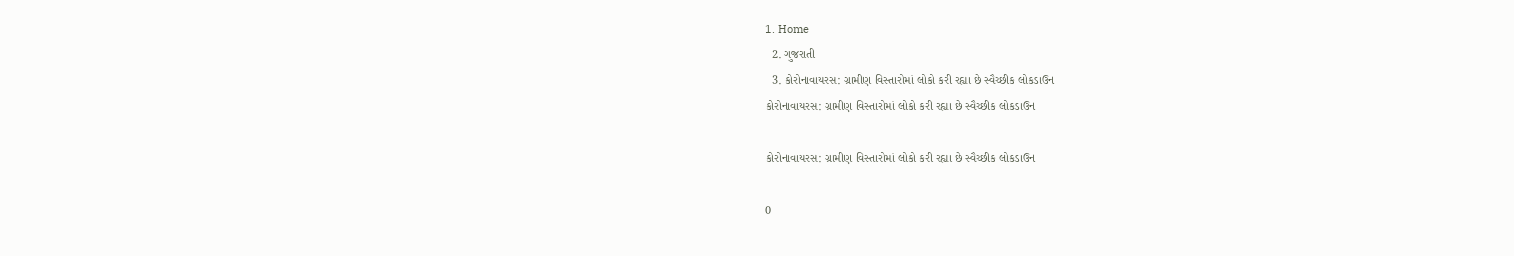1. Home
  2. ગુજરાતી
  3. કોરોનાવાયરસ: ગ્રામીણ વિસ્તારોમાં લોકો કરી રહ્યા છે સ્વૈચ્છીક લોકડાઉન
કોરોનાવાયરસ: ગ્રામીણ વિસ્તારોમાં લોકો કરી રહ્યા છે સ્વૈચ્છીક લોકડાઉન

કોરોનાવાયરસ: ગ્રામીણ વિસ્તારોમાં લોકો કરી રહ્યા છે સ્વૈચ્છીક લોકડાઉન

0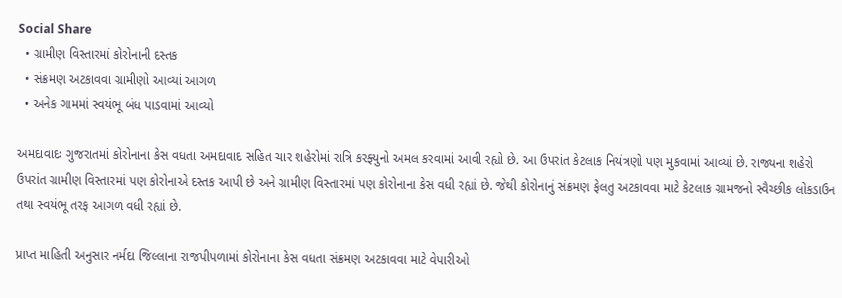Social Share
  • ગ્રામીણ વિસ્તારમાં કોરોનાની દસ્તક
  • સંક્રમણ અટકાવવા ગ્રામીણો આવ્યાં આગળ
  • અનેક ગામમાં સ્વયંભૂ બંધ પાડવામાં આવ્યો

અમદાવાદઃ ગુજરાતમાં કોરોનાના કેસ વધતા અમદાવાદ સહિત ચાર શહેરોમાં રાત્રિ કરફ્યુનો અમલ કરવામાં આવી રહ્યો છે. આ ઉપરાંત કેટલાક નિયંત્રણો પણ મુકવામાં આવ્યાં છે. રાજ્યના શહેરો ઉપરાંત ગ્રામીણ વિસ્તારમાં પણ કોરોનાએ દસ્તક આપી છે અને ગ્રામીણ વિસ્તારમાં પણ કોરોનાના કેસ વધી રહ્યાં છે. જેથી કોરોનાનું સંક્રમણ ફેલતુ અટકાવવા માટે કેટલાક ગ્રામજનો સ્વૈચ્છીક લોકડાઉન તથા સ્વયંભૂ તરફ આગળ વધી રહ્યાં છે.

પ્રાપ્ત માહિતી અનુસાર નર્મદા જિલ્લાના રાજપીપળામાં કોરોનાના કેસ વધતા સંક્રમણ અટકાવવા માટે વેપારીઓ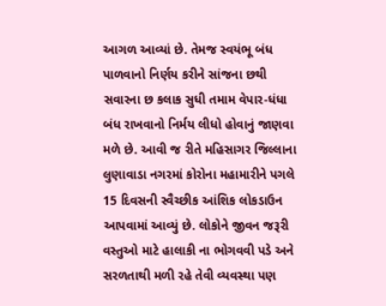આગળ આવ્યાં છે. તેમજ સ્વયંભૂ બંધ પાળવાનો નિર્ણય કરીને સાંજના છથી સવારના છ કલાક સુધી તમામ વેપાર-ધંધા બંધ રાખવાનો નિર્મય લીધો હોવાનું જાણવા મળે છે. આવી જ રીતે મહિસાગર જિલ્લાના લુણાવાડા નગરમાં કોરોના મહામારીને પગલે 15 દિવસની સ્વૈચ્છીક આંશિક લોકડાઉન આપવામાં આવ્યું છે. લોકોને જીવન જરૂરી વસ્તુઓ માટે હાલાકી ના ભોગવવી પડે અને સરળતાથી મળી રહે તેવી વ્યવસ્થા પણ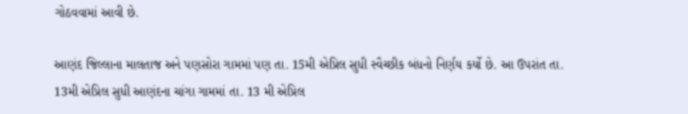ગોઠવવામાં આવી છે.

આણંદ જિલ્લાના માલતાજ અને પણસોરા ગામમાં પણ તા. 15મી એપ્રિલ સુધી સ્વૈચ્છીક બંધનો નિર્ણય કર્યો છે. આ ઉપરાંત તા. 13મી એપ્રિલ સુધી આણંદના ચાંગા ગામમાં તા. 13 મી એપ્રિલ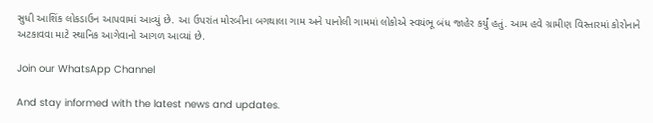સુધી આશિંક લોકડાઉન આપવામાં આવ્યું છે. આ ઉપરાંત મોરબીના બગથાલા ગામ અને પાનોલી ગામમાં લોકોએ સ્વયંભૂ બંધ જાહેર કર્યું હતું. આમ હવે ગ્રામીણ વિસ્તારમાં કોરોનાને અટકાવવા માટે સ્થાનિક આગેવાનો આગળ આવ્યાં છે.

Join our WhatsApp Channel

And stay informed with the latest news and updates.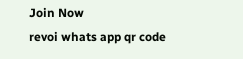Join Now
revoi whats app qr code